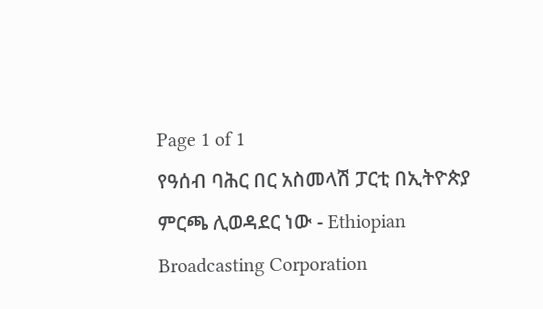Page 1 of 1
የዓሰብ ባሕር በር አስመላሽ ፓርቲ በኢትዮጵያ ምርጫ ሊወዳደር ነው - Ethiopian Broadcasting Corporation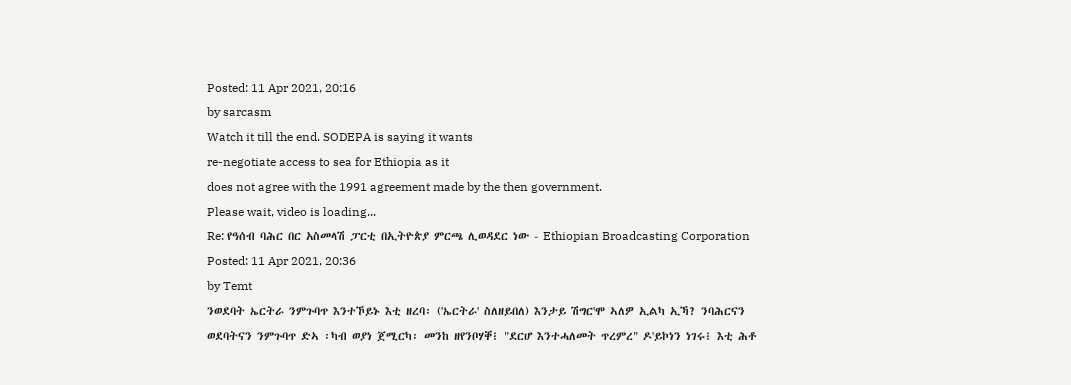Posted: 11 Apr 2021, 20:16
by sarcasm
Watch it till the end. SODEPA is saying it wants
re-negotiate access to sea for Ethiopia as it
does not agree with the 1991 agreement made by the then government.
Please wait, video is loading...
Re: የዓሰብ ባሕር በር አስመላሽ ፓርቲ በኢትዮጵያ ምርጫ ሊወዳደር ነው - Ethiopian Broadcasting Corporation
Posted: 11 Apr 2021, 20:36
by Temt
ንወደባት ኤርትራ ንምጉባጥ እንተኾይኑ እቲ ዘረባ፡ ('ኤርትራ' ስለዘይበለ) እንታይ ሽግር'ሞ ኣለዎ ኢልካ ኢኻ? ንባሕርናን ወደባትናን ንምጉባጥ ድኣ ፡ካብ ወያነ ጀሚርካ፡ መንከ ዘየንቦሃቐ፧ "ደርሆ እንተሓለመት ጥረምረ" ዶ'ይኮነን ነገሩ፧ እቲ ሕቶ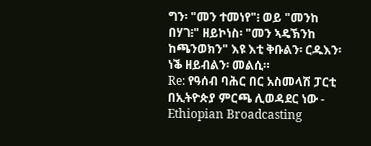ግን፡ "መን ተመነየ"፧ ወይ "መንከ በሃገ፧" ዘይኮነስ፡ "መን ኣዴኽንከ ከጫንወክን" እዩ እቲ ቅቡልን፡ ርዱእን፡ ነቕ ዘይብልን፡ መልሲ።
Re: የዓሰብ ባሕር በር አስመላሽ ፓርቲ በኢትዮጵያ ምርጫ ሊወዳደር ነው - Ethiopian Broadcasting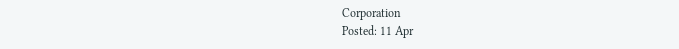Corporation
Posted: 11 Apr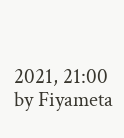2021, 21:00
by Fiyameta